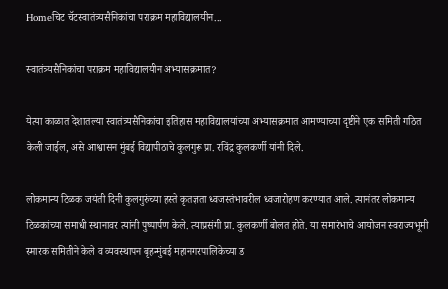Homeचिट चॅटस्वातंत्र्यसैनिकांचा पराक्रम महाविद्यालयीन...

स्वातंत्र्यसैनिकांचा पराक्रम महाविद्यालयीन अभ्यासक्रमात?

येत्या काळात देशातल्या स्वातंत्र्यसैनिकांचा इतिहास महाविद्यालयांच्या अभ्यासक्रमात आमण्याच्या दृष्टीने एक समिती गठित केली जाईल, असे आश्वासन मुंबई विद्यापीठाचे कुलगुरू प्रा. रविंद्र कुलकर्णी यांनी दिले.

लोकमान्य टिळक जयंती दिनी कुलगुरुंच्या हस्ते कृतज्ञता ध्वजस्तंभावरील ध्वजारोहण करण्यात आले. त्यानंतर लोकमान्य टिळकांच्या समाधी स्थानावर त्यांनी पुष्पार्पण केले. त्याप्रसंगी प्रा. कुलकर्णी बोलत होते. या समारंभाचे आयोजन स्वराज्यभूमी स्मारक समितीने केले व व्यवस्थापन बृहन्मुंबई महानगरपालिकेच्या ड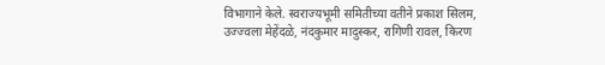विभागाने केले. स्वराज्यभूमी समितीच्या वतीने प्रकाश सिलम, उज्ज्वला मेहेंदळे, नंदकुमार मादुस्कर, रागिणी रावल, किरण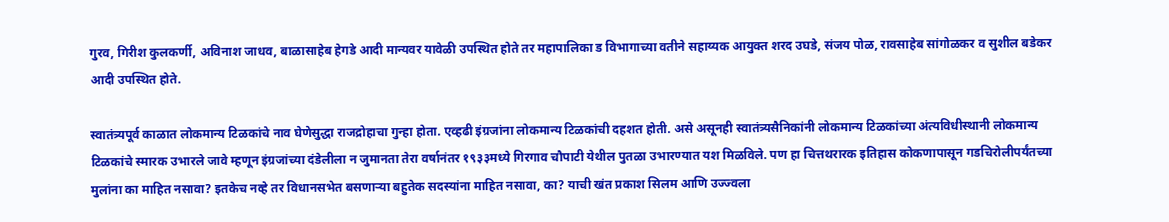गुरव, गिरीश कुलकर्णी, अविनाश जाधव, बाळासाहेब हेगडे आदी मान्यवर यावेळी उपस्थित होते तर महापालिका ड विभागाच्या वतीने सहाय्यक आयुक्त शरद उघडे, संजय पोळ, रावसाहेब सांगोळकर व सुशील बडेकर आदी उपस्थित होते.

स्वातंत्र्यपूर्व काळात लोकमान्य टिळकांचे नाव घेणेसुद्धा राजद्रोहाचा गुन्हा होता. एव्हढी इंग्रजांना लोकमान्य टिळकांची दहशत होती. असे असूनही स्वातंत्र्यसैनिकांनी लोकमान्य टिळकांच्या अंत्यविधीस्थानी लोकमान्य टिळकांचे स्मारक उभारले जावे म्हणून इंग्रजांच्या दंडेलीला न जुमानता तेरा वर्षानंतर १९३३मध्ये गिरगाव चौपाटी येथील पुतळा उभारण्यात यश मिळविले. पण हा चित्तथरारक इतिहास कोकणापासून गडचिरोलीपर्यंतच्या मुलांना का माहित नसावा? इतकेच नव्हे तर विधानसभेत बसणार्‍या बहुतेक सदस्यांना माहित नसावा, का? याची खंत प्रकाश सिलम आणि उज्ज्वला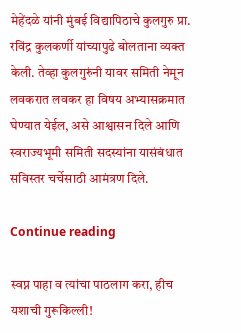मेहेंदळे यांनी मुंबई विद्यापिठाचे कुलगुरु प्रा. रविंद्र कुलकर्णी यांच्यापुढे बोलताना व्यक्त केली. तेव्हा कुलगुरुंनी यावर समिती नेमून लवकरात लवकर हा विषय अभ्यासक्रमात घेण्यात येईल, असे आश्वासन दिले आणि स्वराज्यभूमी समिती सदस्यांना यासंबंधात सविस्तर चर्चेसाठी आमंत्रण दिले.

Continue reading

स्वप्न पाहा व त्यांचा पाठलाग करा, हीच यशाची गुरूकिल्ली!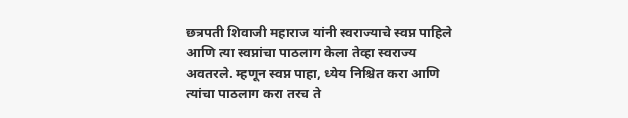छत्रपती शिवाजी महाराज यांनी स्वराज्याचे स्वप्न पाहिले आणि त्या स्वप्नांचा पाठलाग केला तेव्हा स्वराज्य अवतरले. म्हणून स्वप्न पाहा, ध्येय निश्चित करा आणि त्यांचा पाठलाग करा तरच ते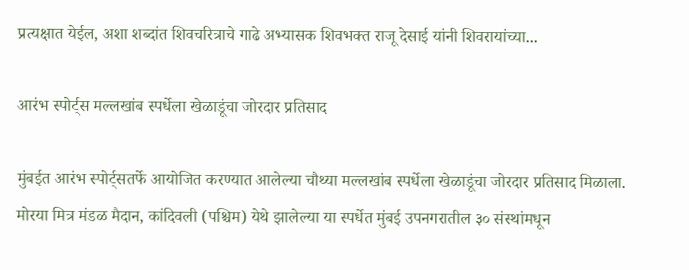प्रत्यक्षात येईल, अशा शब्दांत शिवचरित्राचे गाढे अभ्यासक शिवभक्त राजू देसाई यांनी शिवरायांच्या...

आरंभ स्पोर्ट्स मल्लखांब स्पर्धेला खेळाडूंचा जोरदार प्रतिसाद

मुंबईत आरंभ स्पोर्ट्सतर्फे आयोजित करण्यात आलेल्या चौथ्या मल्लखांब स्पर्धेला खेळाडूंचा जोरदार प्रतिसाद मिळाला. मोरया मित्र मंडळ मैदान, कांदिवली (पश्चिम) येथे झालेल्या या स्पर्धेत मुंबई उपनगरातील ३० संस्थांमधून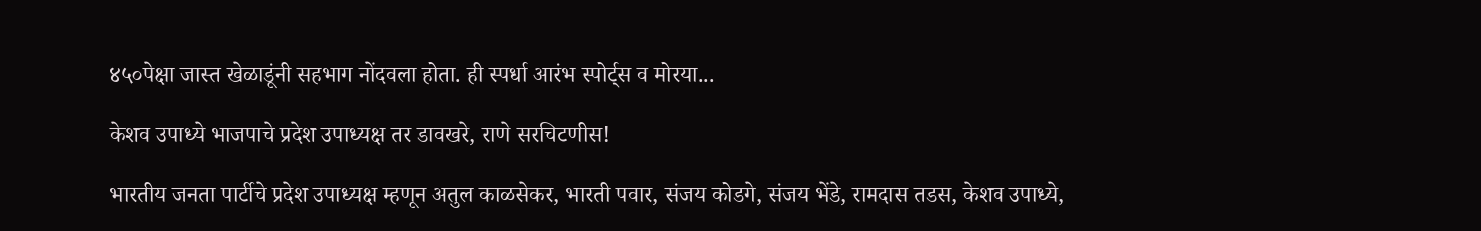४५०पेक्षा जास्त खेळाडूंनी सहभाग नोंदवला होता. ही स्पर्धा आरंभ स्पोर्ट्स व मोरया...

केशव उपाध्ये भाजपाचे प्रदेश उपाध्यक्ष तर डावखरे, राणे सरचिटणीस!

भारतीय जनता पार्टीचे प्रदेश उपाध्यक्ष म्हणून अतुल काळसेकर, भारती पवार, संजय कोडगे, संजय भेंडे, रामदास तडस, केशव उपाध्ये,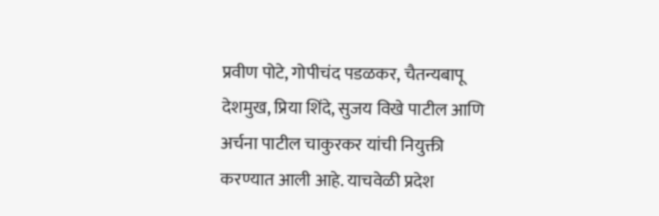प्रवीण पोटे, गोपीचंद पडळकर, चैतन्यबापू देशमुख, प्रिया शिंदे, सुजय विखे पाटील आणि अर्चना पाटील चाकुरकर यांची नियुक्ती करण्यात आली आहे. याचवेळी प्रदेश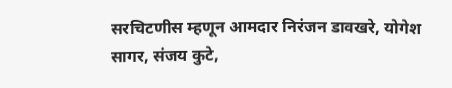सरचिटणीस म्हणून आमदार निरंजन डावखरे, योगेश सागर, संजय कुटे,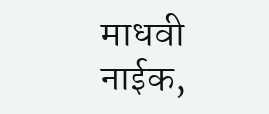माधवी नाईक,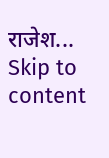राजेश...
Skip to content